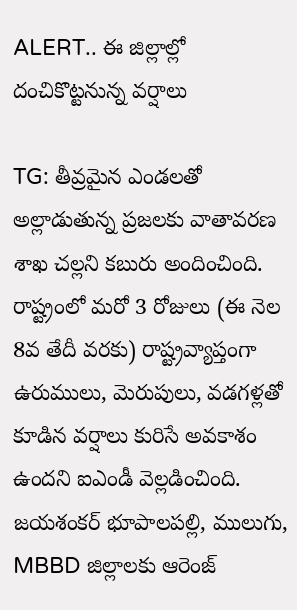ALERT.. ఈ జిల్లాల్లో దంచికొట్టనున్న వర్షాలు

TG: తీవ్రమైన ఎండలతో అల్లాడుతున్న ప్రజలకు వాతావరణ శాఖ చల్లని కబురు అందించింది. రాష్ట్రంలో మరో 3 రోజులు (ఈ నెల 8వ తేదీ వరకు) రాష్ట్రవ్యాప్తంగా ఉరుములు, మెరుపులు, వడగళ్లతో కూడిన వర్షాలు కురిసే అవకాశం ఉందని ఐఎండీ వెల్లడించింది. జయశంకర్ భూపాలపల్లి, ములుగు, MBBD జిల్లాలకు ఆరెంజ్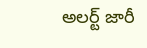అలర్ట్ జారీ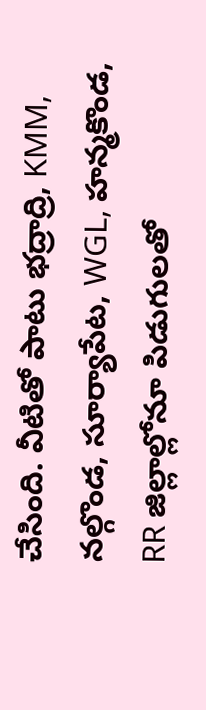చేసింది. వీటితో పాటు భద్రాద్రి, KMM, నల్గొండ, సూర్యాపేట, WGL, హన్మకొండ, RR జిల్లాల్లోనూ పిడుగులతో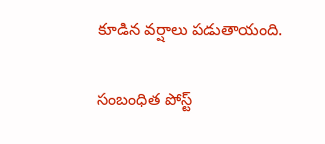కూడిన వర్షాలు పడుతాయంది.

సంబంధిత పోస్ట్